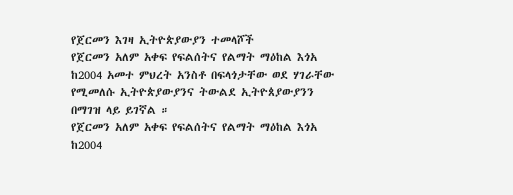የጀርመን እገዛ ኢትዮጵያውያን ተመላሾች
የጀርመን አለም አቀፍ የፍልሰትና የልማት ማዕከል እጎአ ከ2004 አመተ ምህረት አንስቶ በፍላጎታቸው ወደ ሃገራቸው የሚመለሱ ኢትዮጵያውያንና ትውልደ ኢትዮጰያውያንን በማገዝ ላይ ይገኛል ።
የጀርመን አለም አቀፍ የፍልሰትና የልማት ማዕከል እጎአ ከ2004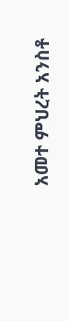አመተ ምህረት አንስቶ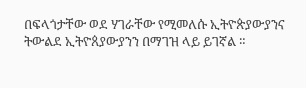በፍላጎታቸው ወደ ሃገራቸው የሚመለሱ ኢትዮጵያውያንና ትውልደ ኢትዮጰያውያንን በማገዝ ላይ ይገኛል ።